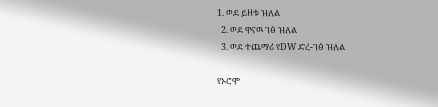1. ወደ ይዘቱ ዝለል
  2. ወደ ዋናዉ ገፅ ዝለል
  3. ወደ ተጨማሪ የDW ድረ-ገፅ ዝለል

የኦሮሞ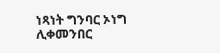ነጻነት ግንባር ኦነግ ሊቀመንበር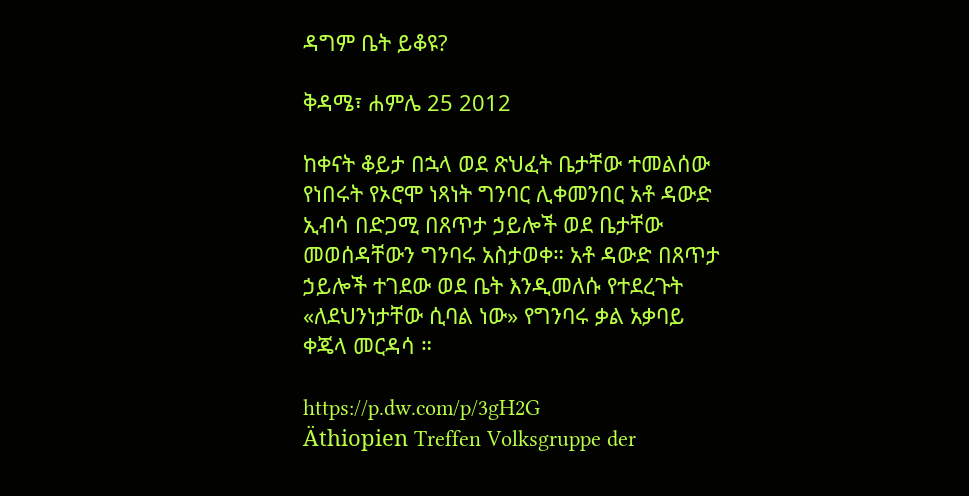ዳግም ቤት ይቆዩ?

ቅዳሜ፣ ሐምሌ 25 2012

ከቀናት ቆይታ በኋላ ወደ ጽህፈት ቤታቸው ተመልሰው የነበሩት የኦሮሞ ነጻነት ግንባር ሊቀመንበር አቶ ዳውድ ኢብሳ በድጋሚ በጸጥታ ኃይሎች ወደ ቤታቸው መወሰዳቸውን ግንባሩ አስታወቀ። አቶ ዳውድ በጸጥታ ኃይሎች ተገደው ወደ ቤት እንዲመለሱ የተደረጉት «ለደህንነታቸው ሲባል ነው» የግንባሩ ቃል አቃባይ ቀጄላ መርዳሳ ።

https://p.dw.com/p/3gH2G
Äthiopien Treffen Volksgruppe der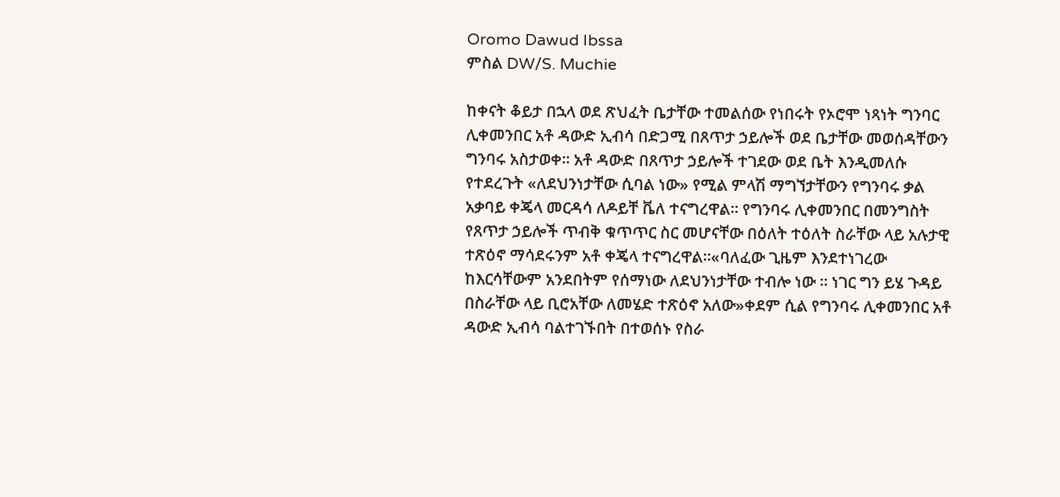Oromo Dawud Ibssa
ምስል DW/S. Muchie

ከቀናት ቆይታ በኋላ ወደ ጽህፈት ቤታቸው ተመልሰው የነበሩት የኦሮሞ ነጻነት ግንባር ሊቀመንበር አቶ ዳውድ ኢብሳ በድጋሚ በጸጥታ ኃይሎች ወደ ቤታቸው መወሰዳቸውን ግንባሩ አስታወቀ። አቶ ዳውድ በጸጥታ ኃይሎች ተገደው ወደ ቤት እንዲመለሱ የተደረጉት «ለደህንነታቸው ሲባል ነው» የሚል ምላሽ ማግኘታቸውን የግንባሩ ቃል አቃባይ ቀጄላ መርዳሳ ለዶይቸ ቬለ ተናግረዋል። የግንባሩ ሊቀመንበር በመንግስት የጸጥታ ኃይሎች ጥብቅ ቁጥጥር ስር መሆናቸው በዕለት ተዕለት ስራቸው ላይ አሉታዊ ተጽዕኖ ማሳደሩንም አቶ ቀጄላ ተናግረዋል።«ባለፈው ጊዜም እንደተነገረው  ከእርሳቸውም አንደበትም የሰማነው ለደህንነታቸው ተብሎ ነው ። ነገር ግን ይሄ ጉዳይ በስራቸው ላይ ቢሮአቸው ለመሄድ ተጽዕኖ አለው»ቀደም ሲል የግንባሩ ሊቀመንበር አቶ ዳውድ ኢብሳ ባልተገኙበት በተወሰኑ የስራ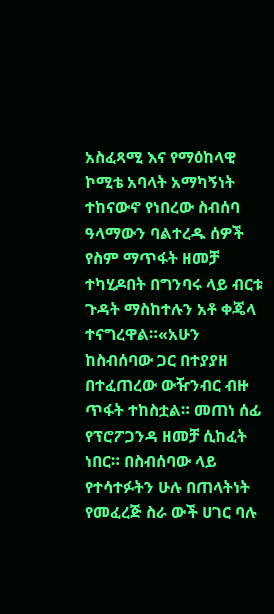አስፈጻሚ እና የማዕከላዊ ኮሚቴ አባላት አማካኝነት ተከናውኖ የነበረው ስብሰባ ዓላማውን ባልተረዱ ሰዎች የስም ማጥፋት ዘመቻ ተካሂዶበት በግንባሩ ላይ ብርቱ ጉዳት ማስከተሉን አቶ ቀጄላ ተናግረዋል።«አሁን ከስብሰባው ጋር በተያያዘ በተፈጠረው ውዥንብር ብዙ ጥፋት ተከስቷል። መጠነ ሰፊ የፕሮፖጋንዳ ዘመቻ ሲከፈት ነበር። በስብሰባው ላይ የተሳተፉትን ሁሉ በጠላትነት የመፈረጅ ስራ ውች ሀገር ባሉ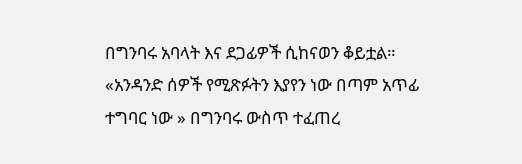በግንባሩ አባላት እና ደጋፊዎች ሲከናወን ቆይቷል። «አንዳንድ ሰዎች የሚጽፉትን እያየን ነው በጣም አጥፊ ተግባር ነው » በግንባሩ ውስጥ ተፈጠረ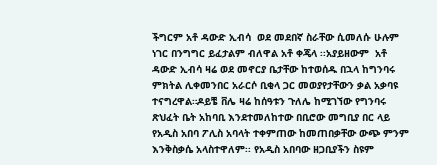ችግርም አቶ ዳውድ ኢብሳ  ወደ መደበኛ ስራቸው ሲመለሱ ሁሉም ነገር በንግግር ይፈታልም ብለዋል አቶ ቀጄላ ፡፡አያይዘውም  አቶ ዳውድ ኢብሳ ዛሬ ወደ መኖርያ ቤታቸው ከተወሰዱ በኋላ ከግንባሩ ምክትል ሊቀመንበር አራርሶ ቢቂላ ጋር መወያየታቸውን ቃል አቃባዩ ተናግረዋል።ዶይቼ ቨሌ ዛሬ ከሰዓቱን ጉለሌ ከሚገኘው የግንባሩ ጽህፈት ቤት አከባቢ እንደተመለከተው በቢሮው መግቢያ በር ላይ የአዲስ አበባ ፖሊስ አባላት ተቀምጠው ከመጠበቃቸው ውጭ ምንም እንቅስቃሴ አላስተዋለም፡፡ የአዲስ አበባው ዘጋቢያችን ስዩም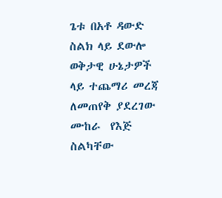ጌቱ በአቶ ዳውድ ስልክ ላይ ደውሎ ወቅታዊ ሁኔታዎች ላይ ተጨማሪ መረጃ ለመጠየቅ ያደረገው ሙከራ  የእጅ ስልካቸው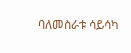ባለመስራቱ ሳይሳካ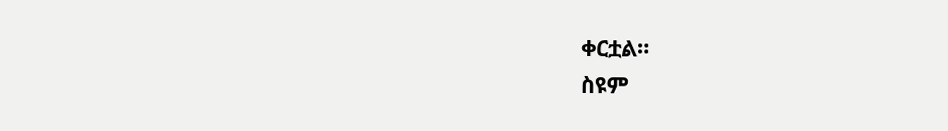ቀርቷል።
ስዩም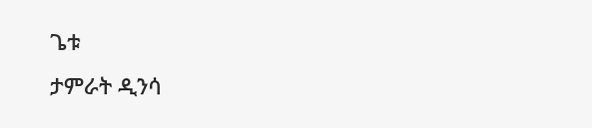ጌቱ
ታምራት ዲንሳ